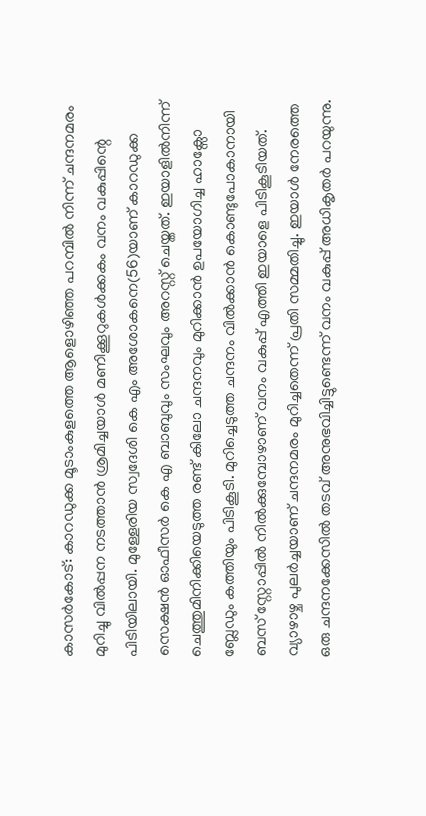കാസർകോട്: കാറഡുക്ക മൂടാംകുളത്തെ ആളൊഴിഞ്ഞ പറമ്പിൽ നിന്ന് ചന്ദനമരം മുറിച്ചു വിൽപ്പന നടത്താൻ ശ്രമിച്ചയാൾ മണിക്കൂറുകൾക്കകം വനം വകുപ്പിന്റെ പിടിയിലായി. മുള്ളേരിയ സ്വദേശി കെ എം അശോകനെ(56)യാണ് കാറഡുക്ക സെക്ഷൻ ഓഫീസർ കെ എ ബാബുവും സംഘവും അറസ്റ്റ് ചെയ്തത്. ഇയാളിൽനിന്ന് ചെത്തുമിനിക്കിയെടുത്ത രണ്ട് കിലോ ചന്ദനവും മുറിക്കാൻ ഉപയോഗിച്ച ഹാക്സോ ബ്ലേഡും കത്തിയും പിടികൂടി. മുറിച്ചെടുത്ത ചന്ദനം വിൽക്കാൻ കൊണ്ടുപോകാനായി ബസ് സ്റ്റോപ്പിൽ നിൽക്കുമ്പോഴാണ് വനം വകുപ്പ് എത്തി ഇയാളെ പിടികൂടിയത്. വ്യാഴാഴ്ച പുലർച്ചയാണ് ചന്ദനമരം മുറിച്ചതെന്ന് പ്രതി സമ്മതിച്ചു. ഇയാൾ നേരത്തെ ഒരു ചന്ദനക്കേസിൽ തടവ് അനുഭവിച്ചിട്ടുണ്ടെന്ന് വനം വകുപ്പ് അധികൃതർ പറയുന്നു.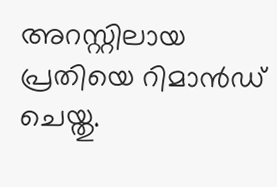അറസ്റ്റിലായ പ്രതിയെ റിമാൻഡ് ചെയ്തു.